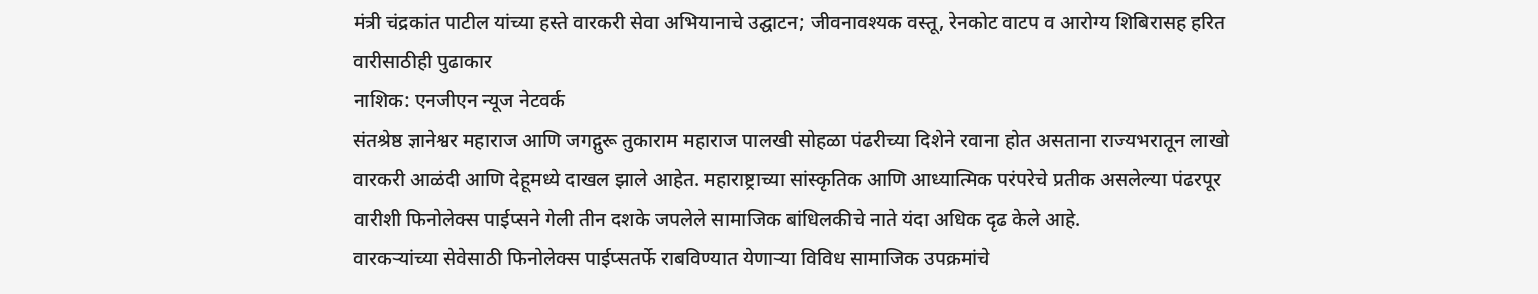मंत्री चंद्रकांत पाटील यांच्या हस्ते वारकरी सेवा अभियानाचे उद्घाटन; जीवनावश्यक वस्तू, रेनकोट वाटप व आरोग्य शिबिरासह हरित वारीसाठीही पुढाकार
नाशिक: एनजीएन न्यूज नेटवर्क
संतश्रेष्ठ ज्ञानेश्वर महाराज आणि जगद्गुरू तुकाराम महाराज पालखी सोहळा पंढरीच्या दिशेने रवाना होत असताना राज्यभरातून लाखो वारकरी आळंदी आणि देहूमध्ये दाखल झाले आहेत. महाराष्ट्राच्या सांस्कृतिक आणि आध्यात्मिक परंपरेचे प्रतीक असलेल्या पंढरपूर वारीशी फिनोलेक्स पाईप्सने गेली तीन दशके जपलेले सामाजिक बांधिलकीचे नाते यंदा अधिक दृढ केले आहे.
वारकऱ्यांच्या सेवेसाठी फिनोलेक्स पाईप्सतर्फे राबविण्यात येणाऱ्या विविध सामाजिक उपक्रमांचे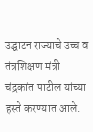उद्घाटन राज्याचे उच्च व तंत्रशिक्षण मंत्री चंद्रकांत पाटील यांच्या हस्ते करण्यात आले.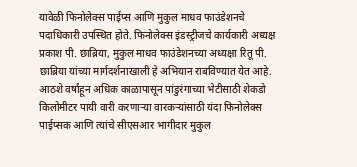यावेळी फिनोलेक्स पाईप्स आणि मुकुल माधव फाउंडेशनचे पदाधिकारी उपस्थित होते. फिनोलेक्स इंडस्ट्रीजचे कार्यकारी अध्यक्ष प्रकाश पी. छाब्रिया, मुकुल माधव फाउंडेशनच्या अध्यक्षा रितू पी. छाब्रिया यांच्या मार्गदर्शनाखाली हे अभियान राबविण्यात येत आहे.
आठशे वर्षांहून अधिक काळापासून पांडुरंगाच्या भेटीसाठी शेकडो किलोमीटर पायी वारी करणाऱ्या वारकऱ्यांसाठी यंदा फिनोलेक्स पाईप्सक आणि त्यांचे सीएसआर भागीदार मुकुल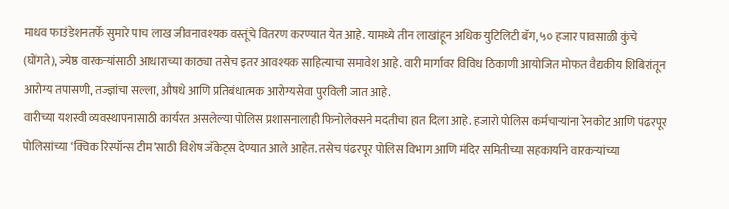माधव फाउंडेशनतर्फे सुमारे पाच लाख जीवनावश्यक वस्तूंचे वितरण करण्यात येत आहे. यामध्ये तीन लाखांहून अधिक युटिलिटी बॅग, ५० हजार पावसाळी कुंचे (घोंगते), ज्येष्ठ वारकऱ्यांसाठी आधाराच्या काठ्या तसेच इतर आवश्यक साहित्याचा समावेश आहे. वारी मार्गावर विविध ठिकाणी आयोजित मोफत वैद्यकीय शिबिरांतून आरोग्य तपासणी, तज्ज्ञांचा सल्ला, औषधे आणि प्रतिबंधात्मक आरोग्यसेवा पुरविली जात आहे.
वारीच्या यशस्वी व्यवस्थापनासाठी कार्यरत असलेल्या पोलिस प्रशासनालाही फिनोलेक्सने मदतीचा हात दिला आहे. हजारो पोलिस कर्मचाऱ्यांना रेनकोट आणि पंढरपूर पोलिसांच्या ‘क्विक रिस्पॉन्स टीम’साठी विशेष जॅकेट्स देण्यात आले आहेत. तसेच पंढरपूर पोलिस विभाग आणि मंदिर समितीच्या सहकार्याने वारकऱ्यांच्या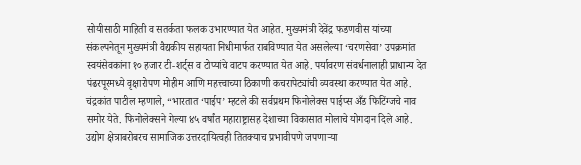सोयीसाठी माहिती व सतर्कता फलक उभारण्यात येत आहेत. मुख्यमंत्री देवेंद्र फडणवीस यांच्या संकल्पनेतून मुख्यमंत्री वैद्यकीय सहायता निधीमार्फत राबविण्यात येत असलेल्या ‘चरणसेवा’ उपक्रमांत स्वयंसेवकांना १० हजार टी-शर्ट्स व टोप्यांचे वाटप करण्यात येत आहे. पर्यावरण संवर्धनालाही प्राधान्य देत पंढरपूरमध्ये वृक्षारोपण मोहीम आणि महत्त्वाच्या ठिकाणी कचरापेट्यांची व्यवस्था करण्यात येत आहे.
चंद्रकांत पाटील म्हणाले, “भारतात ‘पाईप’ म्हटले की सर्वप्रथम फिनोलेक्स पाईप्स अँड फिटिंग्जचे नाव समोर येते. फिनोलेक्सने गेल्या ४५ वर्षांत महाराष्ट्रासह देशाच्या विकासात मोलाचे योगदान दिले आहे. उद्योग क्षेत्राबरोबरच सामाजिक उत्तरदायित्वही तितक्याच प्रभावीपणे जपणाऱ्या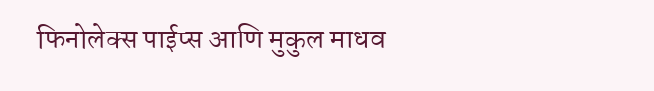फिनोलेक्स पाईप्स आणि मुकुल माधव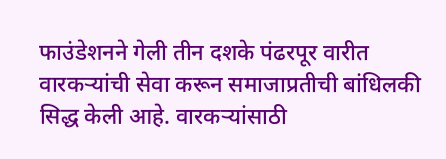फाउंडेशनने गेली तीन दशके पंढरपूर वारीत वारकऱ्यांची सेवा करून समाजाप्रतीची बांधिलकी सिद्ध केली आहे. वारकऱ्यांसाठी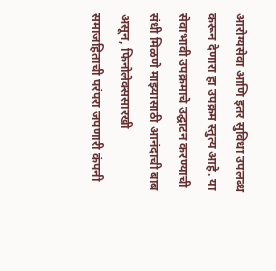आरोग्यसेवा आणि इतर सुविधा उपलब्ध करून देणारा हा उपक्रम स्तुत्य आहे. या सेवाभावी उपक्रमाचे उद्घाटन करण्याची संधी मिळणे माझ्यासाठी आनंदाची बाब असून, फिनोलेक्ससारखी समाजहिताची परंपरा जपणारी कंपनी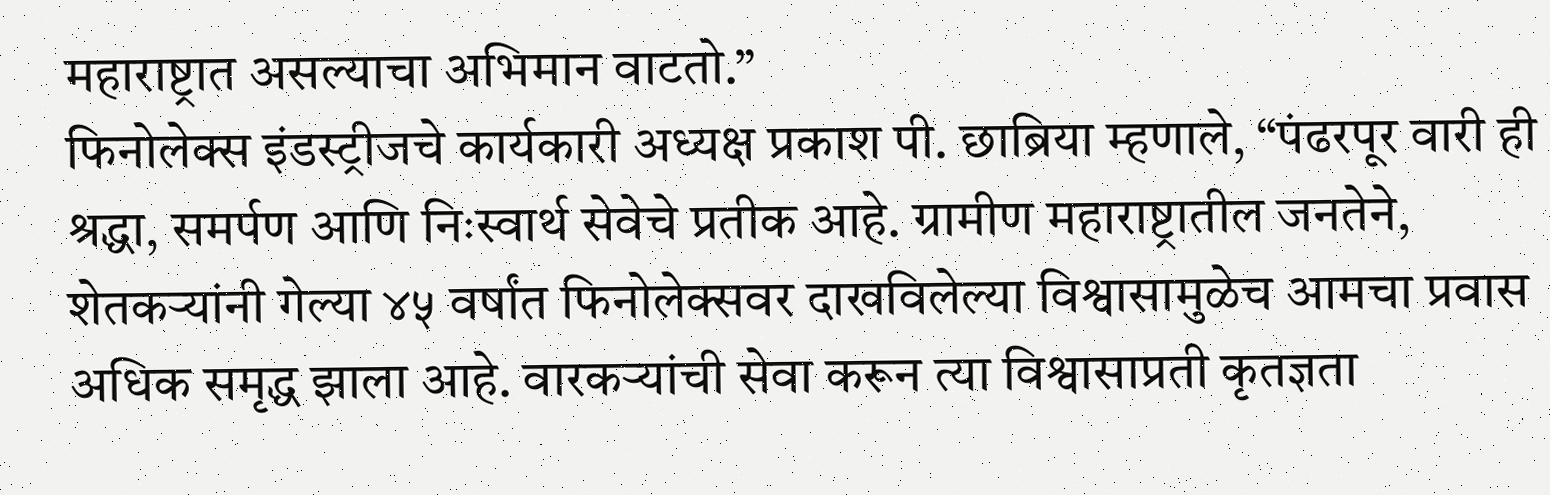महाराष्ट्रात असल्याचा अभिमान वाटतो.”
फिनोलेक्स इंडस्ट्रीजचे कार्यकारी अध्यक्ष प्रकाश पी. छाब्रिया म्हणाले, “पंढरपूर वारी ही श्रद्धा, समर्पण आणि निःस्वार्थ सेवेचे प्रतीक आहे. ग्रामीण महाराष्ट्रातील जनतेने, शेतकऱ्यांनी गेल्या ४५ वर्षांत फिनोलेक्सवर दाखविलेल्या विश्वासामुळेच आमचा प्रवास अधिक समृद्ध झाला आहे. वारकऱ्यांची सेवा करून त्या विश्वासाप्रती कृतज्ञता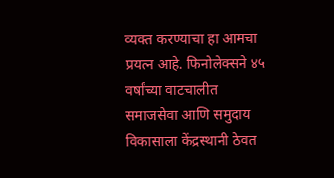व्यक्त करण्याचा हा आमचा प्रयत्न आहे. फिनोलेक्सने ४५ वर्षांच्या वाटचालीत समाजसेवा आणि समुदाय विकासाला केंद्रस्थानी ठेवत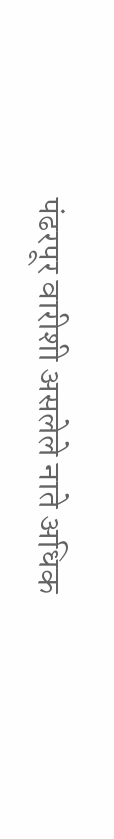पंढरपूर वारीशी असलेले नाते अधिक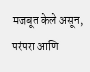मजबूत केले असून, परंपरा आणि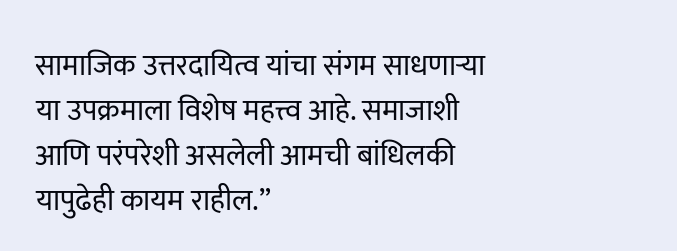सामाजिक उत्तरदायित्व यांचा संगम साधणाऱ्या या उपक्रमाला विशेष महत्त्व आहे. समाजाशी आणि परंपरेशी असलेली आमची बांधिलकी यापुढेही कायम राहील.”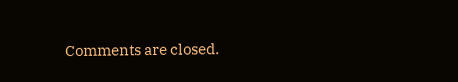Comments are closed.